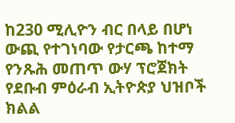ከ230 ሚሊዮን ብር በላይ በሆነ ውጪ የተገነባው የታርጫ ከተማ የንጹሕ መጠጥ ውሃ ፕሮጀክት የደቡብ ምዕራብ ኢትዮጵያ ህዝቦች ክልል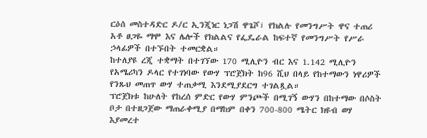ርዕሰ መስተዳድር ዶ/ር ኢንጂነር ነጋሽ ዋጌሾ፣ የክልሉ የመንግሥት ዋና ተጠሪ አቶ ፀጋዬ ማሞ እና ሌሎች የክልልና የፌዴራል ከፍተኛ የመንግሥት የሥራ ኃላፊዎች በተኙበት ተመርቋል።
ከተለያዩ ረጂ ተቋማት በተገኘው 170 ሚሊዮን ብር እና 1.142 ሚሊዮን የአሜሪካን ዶላር የተገነባው የውሃ ፕሮጀክት ከ96 ሺህ በላይ የከተማውን ነዋሪዎች የንጹህ መጠጥ ውሃ ተጠቃሚ እንደሚያደርግ ተገልጿል።
ፕሮጀክቱ ከሁለት የከረሰ ምድር የውሃ ምንጮች በሚገኝ ውሃን በከተማው በሶስት ቦታ በተዘጋጀው ማጠራቀሚያ በማከም በቀን 700-800 ሜትር ክዩብ ወሃ እያመረተ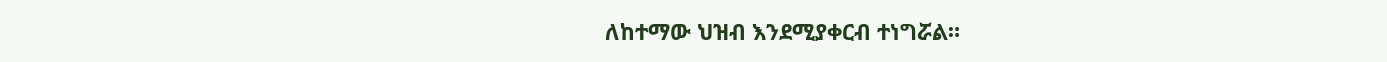ለከተማው ህዝብ እንደሚያቀርብ ተነግሯል።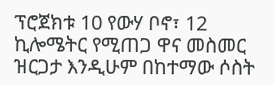ፕሮጀክቱ 10 የውሃ ቦኖ፣ 12 ኪሎሜትር የሚጠጋ ዋና መስመር ዝርጋታ እንዲሁም በከተማው ሶስት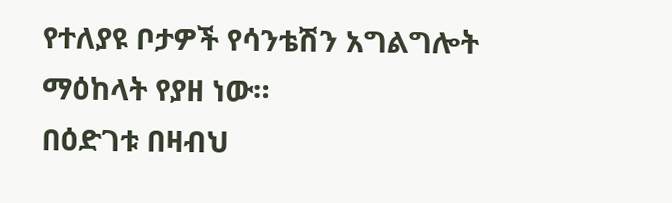የተለያዩ ቦታዎች የሳንቴሽን አግልግሎት ማዕከላት የያዘ ነው።
በዕድገቱ በዛብህ